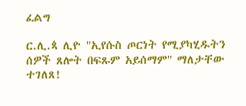ፈልግ

ር.ሊ.ጳ ሊዮ "ኢየሱስ ጦርነት የሚያካሂዱትን ሰዎች ጸሎት በፍጹም አይሰማም" ማለታቸው ተገለጸ!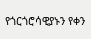የጎርጎሮሳዊያኑን የቀን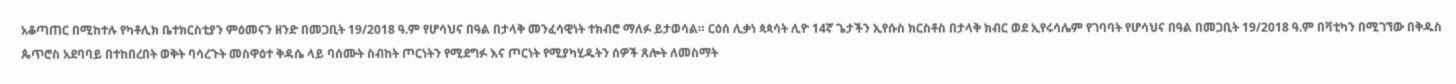አቆጣጠር በሚከተሉ የካቶሊክ ቤተክርስቲያን ምዕመናን ዘንድ በመጋቢት 19/2018 ዓ.ም የሆሳህና በዓል በታላቅ መንፈሳዊነት ተክብሮ ማለፉ ይታወሳል። ርዕሰ ሊቃነ ጳጳሳት ሊዮ 14ኛ ጌታችን ኢየሱስ ክርስቶስ በታላቅ ክብር ወደ ኢየሩሳሌም የገባባት የሆሳህና በዓል በመጋቢት 19/2018 ዓ.ም በቫቲካን በሚገኘው በቅዱስ ጴጥሮስ አደባባይ በተከበረበት ወቅት ባሳረጉት መስዋዕተ ቅዳሴ ላይ ባሰሙት ስብከት ጦርነትን የሚደግፉ እና ጦርነት የሚያካሂዱትን ሰዎች ጸሎት ለመስማት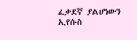ፈቃደኛ ያልሆነውን ኢየሱስ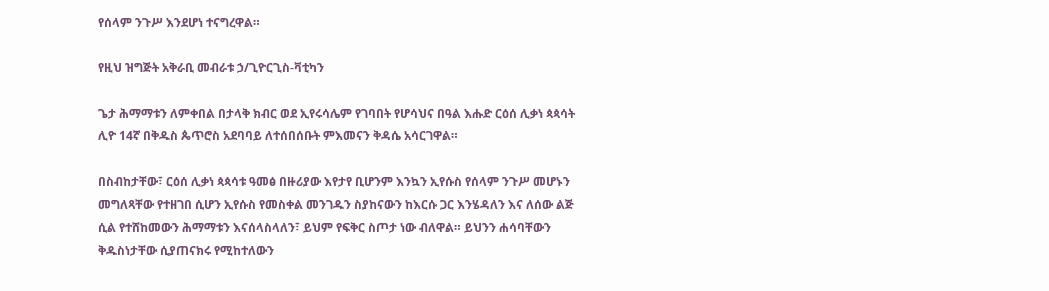የሰላም ንጉሥ እንደሆነ ተናግረዋል።

የዚህ ዝግጅት አቅራቢ መብራቱ ኃ/ጊዮርጊስ-ቫቲካን

ጌታ ሕማማቱን ለምቀበል በታላቅ ክብር ወደ ኢየሩሳሌም የገባበት የሆሳህና በዓል እሑድ ርዕሰ ሊቃነ ጳጳሳት ሊዮ 14ኛ በቅዱስ ጴጥሮስ አደባባይ ለተሰበሰቡት ምእመናን ቅዳሴ አሳርገዋል።

በስብከታቸው፣ ርዕሰ ሊቃነ ጳጳሳቱ ዓመፅ በዙሪያው እየታየ ቢሆንም እንኳን ኢየሱስ የሰላም ንጉሥ መሆኑን መግለጻቸው የተዘገበ ሲሆን ኢየሱስ የመስቀል መንገዱን ስያከናውን ከእርሱ ጋር እንሄዳለን እና ለሰው ልጅ ሲል የተሸከመውን ሕማማቱን እናሰላስላለን፣ ይህም የፍቅር ስጦታ ነው ብለዋል። ይህንን ሐሳባቸውን ቅዱስነታቸው ሲያጠናክሩ የሚከተለውን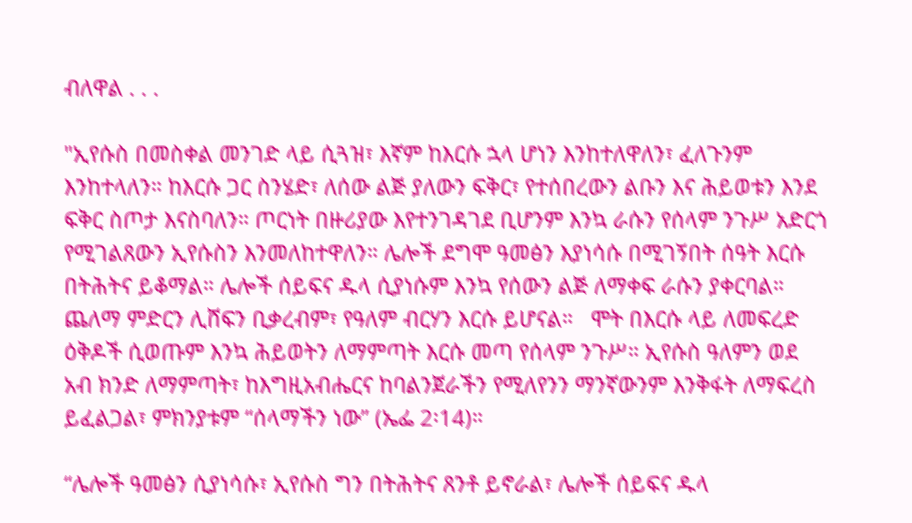ብለዋል . . .

"ኢየሱስ በመስቀል መንገድ ላይ ሲጓዝ፣ እኛም ከእርሱ ኋላ ሆነን እንከተለዋለን፣ ፈለጉንም እንከተላለን። ከእርሱ ጋር ስንሄድ፣ ለሰው ልጅ ያለውን ፍቅር፣ የተሰበረውን ልቡን እና ሕይወቱን እንደ ፍቅር ስጦታ እናስባለን። ጦርነት በዙሪያው እየተንገዳገደ ቢሆንም እንኳ ራሱን የሰላም ንጉሥ አድርጎ የሚገልጸውን ኢየሱስን እንመለከተዋለን። ሌሎች ደግሞ ዓመፅን እያነሳሱ በሚገኝበት ሰዓት እርሱ በትሕትና ይቆማል። ሌሎች ሰይፍና ዱላ ሲያነሱም እንኳ የሰውን ልጅ ለማቀፍ ራሱን ያቀርባል። ጨለማ ምድርን ሊሸፍን ቢቃረብም፣ የዓለም ብርሃን እርሱ ይሆናል።   ሞት በእርሱ ላይ ለመፍረድ ዕቅዶች ሲወጡም እንኳ ሕይወትን ለማምጣት እርሱ መጣ የሰላም ንጉሥ። ኢየሱስ ዓለምን ወደ አብ ክንድ ለማምጣት፣ ከእግዚአብሔርና ከባልንጀራችን የሚለየንን ማንኛውንም እንቅፋት ለማፍረስ ይፈልጋል፣ ምክንያቱም “ሰላማችን ነው” (ኤፌ 2፡14)።

“ሌሎች ዓመፅን ሲያነሳሱ፣ ኢየሱስ ግን በትሕትና ጸንቶ ይኖራል፣ ሌሎች ሰይፍና ዱላ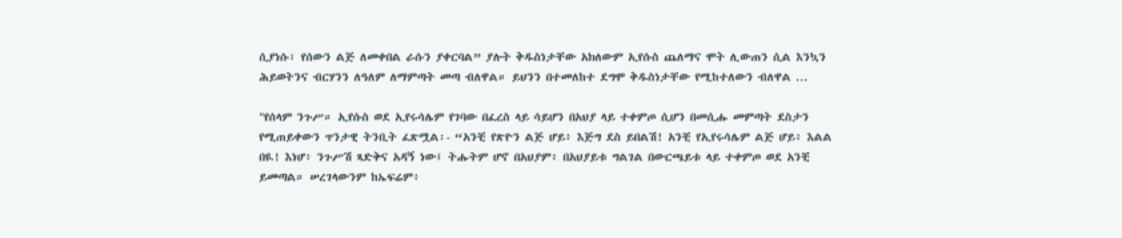ሲያነሱ፣ የሰውን ልጅ ለመቀበል ራሱን ያቀርባል” ያሉት ቅዱስነታቸው አክለውም ኢየሱስ ጨለማና ሞት ሊውጠን ሲል እንኳን ሕይወትንና ብርሃንን ለዓለም ለማምጣት መጣ ብለዋል። ይህንን በተመለከተ ደግሞ ቅዱስነታቸው የሚከተለውን ብለዋል ...

"የሰላም ንጉሥ። ኢየሱስ ወደ ኢየሩሳሌም የገባው በፈረስ ላይ ሳይሆን በአህያ ላይ ተቀምጦ ሲሆን በመሲሑ መምጣት ደስታን የሚጠይቀውን ጥንታዊ ትንቢት ፈጽሟል፡- “አንቺ የጽዮን ልጅ ሆይ፥ እጅግ ደስ ይበልሽ! አንቺ የኢየሩሳሌም ልጅ ሆይ፥ እልል በዪ! እነሆ፥ ንጉሥሽ ጻድቅና አዳኝ ነው፤ ትሑትም ሆኖ በአህያም፥ በአህያይቱ ግልገል በውርጫይቱ ላይ ተቀምጦ ወደ አንቺ ይመጣል። ሠረገላውንም ከኤፍሬም፥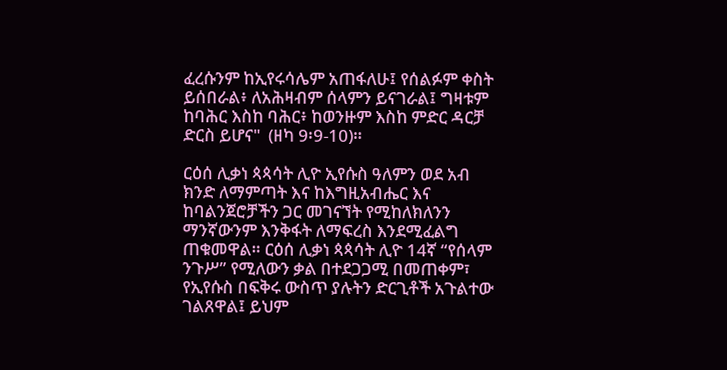ፈረሱንም ከኢየሩሳሌም አጠፋለሁ፤ የሰልፉም ቀስት ይሰበራል፥ ለአሕዛብም ሰላምን ይናገራል፤ ግዛቱም ከባሕር እስከ ባሕር፥ ከወንዙም እስከ ምድር ዳርቻ ድርስ ይሆና"  (ዘካ 9፡9-10)።

ርዕሰ ሊቃነ ጳጳሳት ሊዮ ኢየሱስ ዓለምን ወደ አብ ክንድ ለማምጣት እና ከእግዚአብሔር እና ከባልንጀሮቻችን ጋር መገናኘት የሚከለክለንን ማንኛውንም እንቅፋት ለማፍረስ እንደሚፈልግ ጠቁመዋል። ርዕሰ ሊቃነ ጳጳሳት ሊዮ 14ኛ “የሰላም ንጉሥ” የሚለውን ቃል በተደጋጋሚ በመጠቀም፣ የኢየሱስ በፍቅሩ ውስጥ ያሉትን ድርጊቶች አጉልተው ገልጸዋል፤ ይህም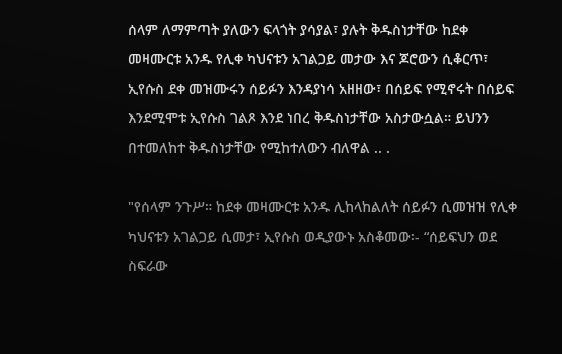ሰላም ለማምጣት ያለውን ፍላጎት ያሳያል፣ ያሉት ቅዱስነታቸው ከደቀ መዛሙርቱ አንዱ የሊቀ ካህናቱን አገልጋይ መታው እና ጆሮውን ሲቆርጥ፣ ኢየሱስ ደቀ መዝሙሩን ሰይፉን እንዳያነሳ አዘዘው፣ በሰይፍ የሚኖሩት በሰይፍ እንደሚሞቱ ኢየሱስ ገልጾ እንደ ነበረ ቅዱስነታቸው አስታውሷል። ይህንን በተመለከተ ቅዱስነታቸው የሚከተለውን ብለዋል .. .

"የሰላም ንጉሥ። ከደቀ መዛሙርቱ አንዱ ሊከላከልለት ሰይፉን ሲመዝዝ የሊቀ ካህናቱን አገልጋይ ሲመታ፣ ኢየሱስ ወዲያውኑ አስቆመው፡- “ሰይፍህን ወደ ስፍራው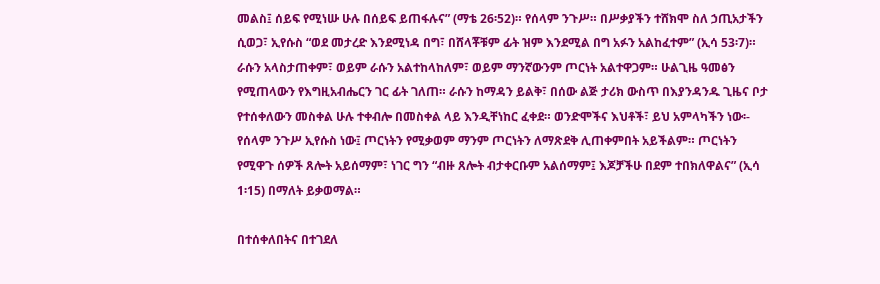መልስ፤ ሰይፍ የሚነሡ ሁሉ በሰይፍ ይጠፋሉና” (ማቴ 26፡52)። የሰላም ንጉሥ። በሥቃያችን ተሸክሞ ስለ ኃጢአታችን ሲወጋ፣ ኢየሱስ “ወደ መታረድ እንደሚነዳ በግ፣ በሸላቾቹም ፊት ዝም እንደሚል በግ አፉን አልከፈተም” (ኢሳ 53፡7)። ራሱን አላስታጠቀም፣ ወይም ራሱን አልተከላከለም፣ ወይም ማንኛውንም ጦርነት አልተዋጋም። ሁልጊዜ ዓመፅን የሚጠላውን የእግዚአብሔርን ገር ፊት ገለጠ። ራሱን ከማዳን ይልቅ፣ በሰው ልጅ ታሪክ ውስጥ በእያንዳንዱ ጊዜና ቦታ የተሰቀለውን መስቀል ሁሉ ተቀብሎ በመስቀል ላይ እንዲቸነከር ፈቀደ። ወንድሞችና እህቶች፣ ይህ አምላካችን ነው፡- የሰላም ንጉሥ ኢየሱስ ነው፤ ጦርነትን የሚቃወም ማንም ጦርነትን ለማጽደቅ ሊጠቀምበት አይችልም። ጦርነትን የሚዋጉ ሰዎች ጸሎት አይሰማም፣ ነገር ግን “ብዙ ጸሎት ብታቀርቡም አልሰማም፤ እጆቻችሁ በደም ተበክለዋልና” (ኢሳ 1፡15) በማለት ይቃወማል።

በተሰቀለበትና በተገደለ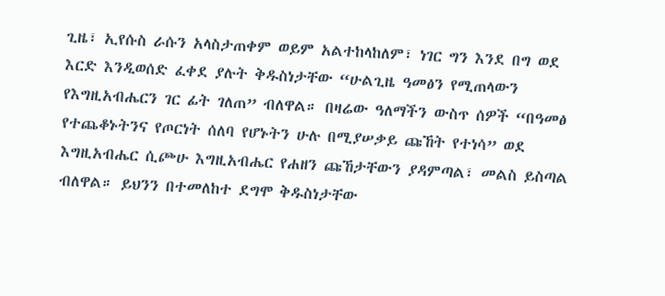ጊዜ፣ ኢየሱስ ራሱን አላስታጠቀም ወይም አልተከላከለም፣ ነገር ግን እንደ በግ ወደ እርድ እንዲወሰድ ፈቀደ ያሉት ቅዱስነታቸው “ሁልጊዜ ዓመፅን የሚጠላውን የእግዚአብሔርን ገር ፊት ገለጠ” ብለዋል። በዛሬው ዓለማችን ውስጥ ሰዎች “በዓመፅ የተጨቆኑትንና የጦርነት ሰለባ የሆኑትን ሁሉ በሚያሠቃይ ጩኸት የተነሳ” ወደ እግዚአብሔር ሲጮሁ እግዚአብሔር የሐዘን ጩኸታቸውን ያዳምጣል፣ መልስ ይስጣል ብለዋል። ይህንን በተመለከተ ደግሞ ቅዱስነታቸው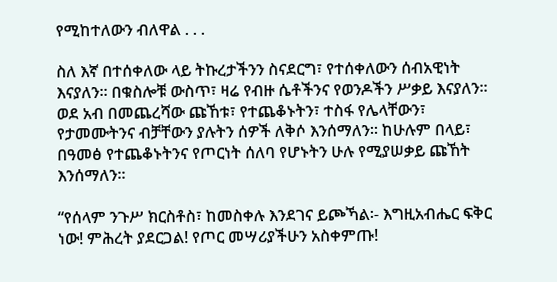የሚከተለውን ብለዋል . . .

ስለ እኛ በተሰቀለው ላይ ትኩረታችንን ስናደርግ፣ የተሰቀለውን ሰብአዊነት እናያለን። በቁስሎቹ ውስጥ፣ ዛሬ የብዙ ሴቶችንና የወንዶችን ሥቃይ እናያለን። ወደ አብ በመጨረሻው ጩኸቱ፣ የተጨቆኑትን፣ ተስፋ የሌላቸውን፣ የታመሙትንና ብቻቸውን ያሉትን ሰዎች ለቅሶ እንሰማለን። ከሁሉም በላይ፣ በዓመፅ የተጨቆኑትንና የጦርነት ሰለባ የሆኑትን ሁሉ የሚያሠቃይ ጩኸት እንሰማለን።

“የሰላም ንጉሥ ክርስቶስ፣ ከመስቀሉ እንደገና ይጮኻል፡- እግዚአብሔር ፍቅር ነው! ምሕረት ያደርጋል! የጦር መሣሪያችሁን አስቀምጡ!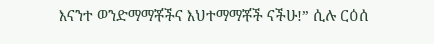እናንተ ወንድማማቾችና እህተማማቾች ናችሁ!” ሲሉ ርዕሰ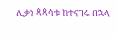ሊቃነ ጳጳሳቱ ከተናገሩ በኋላ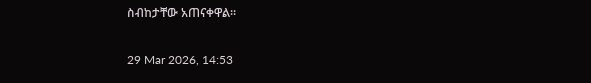ስብከታቸው አጠናቀዋል።

29 Mar 2026, 14:53